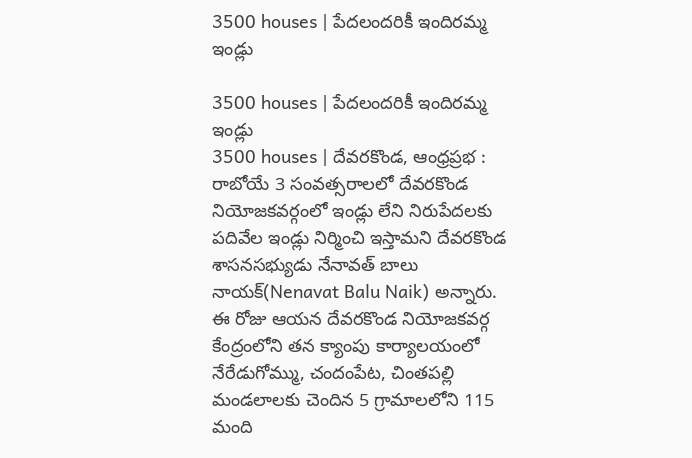3500 houses | పేదలందరికీ ఇందిరమ్మ ఇండ్లు

3500 houses | పేదలందరికీ ఇందిరమ్మ ఇండ్లు
3500 houses | దేవరకొండ, ఆంధ్రప్రభ : రాబోయే 3 సంవత్సరాలలో దేవరకొండ నియోజకవర్గంలో ఇండ్లు లేని నిరుపేదలకు పదివేల ఇండ్లు నిర్మించి ఇస్తామని దేవరకొండ శాసనసభ్యుడు నేనావత్ బాలు నాయక్(Nenavat Balu Naik) అన్నారు. ఈ రోజు ఆయన దేవరకొండ నియోజకవర్గ కేంద్రంలోని తన క్యాంపు కార్యాలయంలో నేరేడుగోమ్ము, చందంపేట, చింతపల్లి మండలాలకు చెందిన 5 గ్రామాలలోని 115 మంది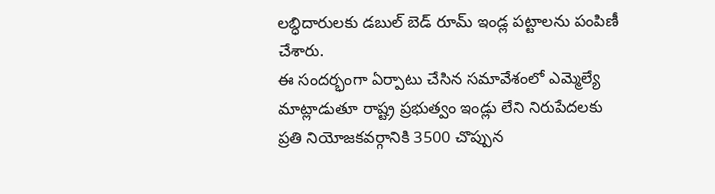లబ్ధిదారులకు డబుల్ బెడ్ రూమ్ ఇండ్ల పట్టాలను పంపిణీ చేశారు.
ఈ సందర్భంగా ఏర్పాటు చేసిన సమావేశంలో ఎమ్మెల్యే మాట్లాడుతూ రాష్ట్ర ప్రభుత్వం ఇండ్లు లేని నిరుపేదలకు ప్రతి నియోజకవర్గానికి 3500 చొప్పున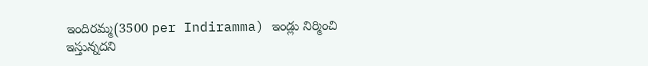ఇందిరమ్మ(3500 per Indiramma) ఇండ్లు నిర్మించి ఇస్తున్నదని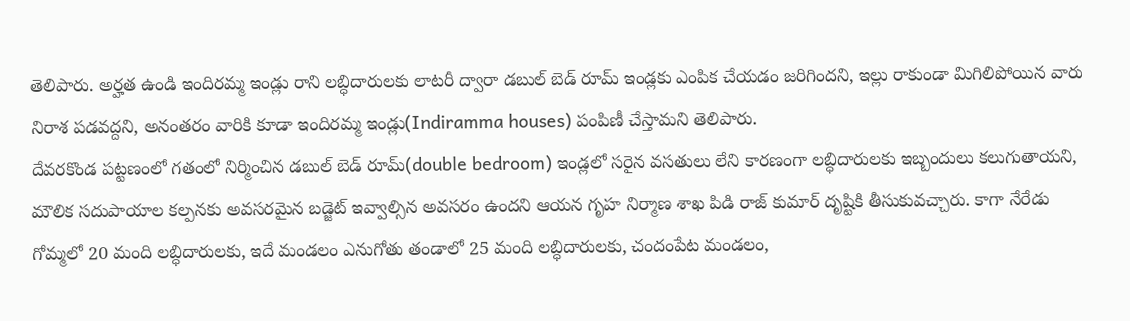తెలిపారు. అర్హత ఉండి ఇందిరమ్మ ఇండ్లు రాని లబ్ధిదారులకు లాటరీ ద్వారా డబుల్ బెడ్ రూమ్ ఇండ్లకు ఎంపిక చేయడం జరిగిందని, ఇల్లు రాకుండా మిగిలిపోయిన వారు నిరాశ పడవద్దని, అనంతరం వారికి కూడా ఇందిరమ్మ ఇండ్లు(Indiramma houses) పంపిణీ చేస్తామని తెలిపారు.
దేవరకొండ పట్టణంలో గతంలో నిర్మించిన డబుల్ బెడ్ రూమ్(double bedroom) ఇండ్లలో సరైన వసతులు లేని కారణంగా లబ్ధిదారులకు ఇబ్బందులు కలుగుతాయని, మౌలిక సదుపాయాల కల్పనకు అవసరమైన బడ్జెట్ ఇవ్వాల్సిన అవసరం ఉందని ఆయన గృహ నిర్మాణ శాఖ పిడి రాజ్ కుమార్ దృష్టికి తీసుకువచ్చారు. కాగా నేరేడు గోమ్మలో 20 మంది లబ్ధిదారులకు, ఇదే మండలం ఎనుగోతు తండాలో 25 మంది లబ్ధిదారులకు, చందంపేట మండలం,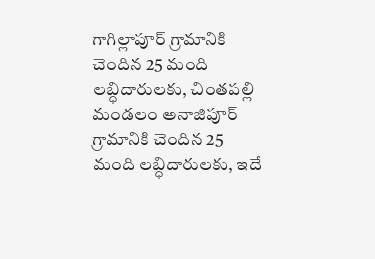గాగిల్లాపూర్ గ్రామానికి చెందిన 25 మంది లబ్ధిదారులకు, చింతపల్లి మండలం అనాజిపూర్ గ్రామానికి చెందిన 25 మంది లబ్ధిదారులకు, ఇదే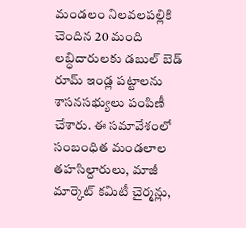మండలం నిలవలపల్లికి చెందిన 20 మంది లబ్ధిదారులకు డబుల్ బెడ్ రూమ్ ఇండ్ల పట్టాలను శాసనసభ్యులు పంపిణీ చేశారు. ఈ సమావేశంలో సంబంధిత మండలాల తహసిల్దారులు, మాజీ మార్కెట్ కమిటీ చైర్మన్లు,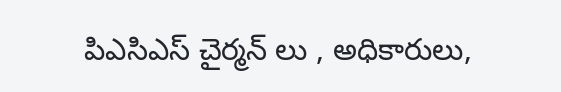పిఎసిఎస్ చైర్మన్ లు , అధికారులు,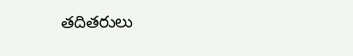తదితరులు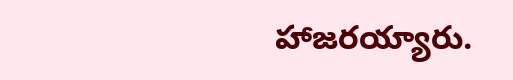హాజరయ్యారు.